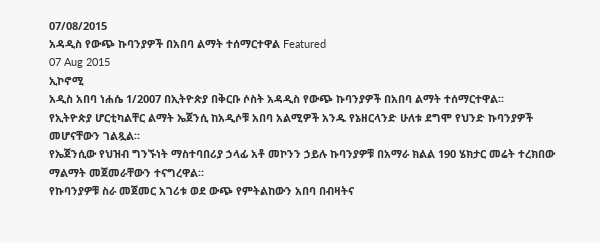07/08/2015
አዳዲስ የውጭ ኩባንያዎች በአበባ ልማት ተሰማርተዋል Featured
07 Aug 2015
ኢኮኖሚ
አዲስ አበባ ነሐሴ 1/2007 በኢትዮጵያ በቅርቡ ሶስት አዳዲስ የውጭ ኩባንያዎች በአበባ ልማት ተሰማርተዋል፡፡
የኢትዮጵያ ሆርቲካልቸር ልማት ኤጀንሲ ከአዲሶቹ አበባ አልሚዎች አንዱ የኔዘርላንድ ሁለቱ ደግሞ የህንድ ኩባንያዎች መሆናቸውን ገልጿል።
የኤጀንሲው የህዝብ ግንኙነት ማስተባበሪያ ኃላፊ አቶ መኮንን ኃይሉ ኩባንያዎቹ በአማራ ክልል 190 ሄክታር መሬት ተረክበው ማልማት መጀመራቸውን ተናግረዋል።
የኩባንያዎቹ ስራ መጀመር አገሪቱ ወደ ውጭ የምትልከውን አበባ በብዛትና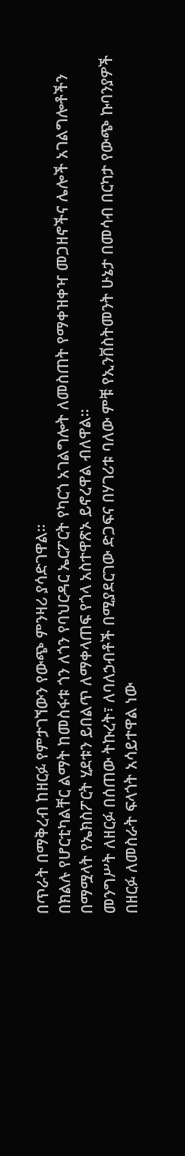በጥራት በማቅረብ ከዘርፉ የምታገኘውን የውጭ ምንዛሪ ያሳድገዋል።
በክልሉ የሆርቲካልቸር ልማት ከመስፋቱ ጎን ለጎን የባህርዳር ኤርፖርት የካርጎ አገልግሎት ለመስጠት የማቀዝቀዣ መጋዘኖችና ሌሎች አገልግሎቶችን በማሟላት የኤክስፖርት ሂደቱን ይበልጥ ለማቀላጠፍ የጎላ አስተዋጽኦ ይኖረዋል ብለዋል።
መንግሥት ለዘርፉ በሰጠው ትኩረት፣ ለባለኃብቶች በሚያደርገው ድጋፍና በሃገሪቱ ባለው ምቹ የኢንቨስትመንት ሁኔታ በመሳብ በርካታ የውጭ ኩባንያዎች በዘርፉ ለመስራት ፍላጎት አሳይተዋል ነው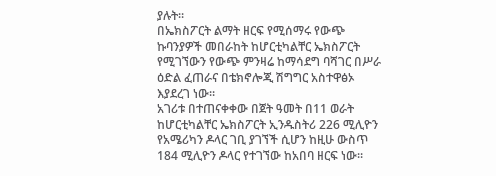ያሉት።
በኤክስፖርት ልማት ዘርፍ የሚሰማሩ የውጭ ኩባንያዎች መበራከት ከሆርቲካልቸር ኤክስፖርት የሚገኘውን የውጭ ምንዛሬ ከማሳደግ ባሻገር በሥራ ዕድል ፈጠራና በቴክኖሎጂ ሽግግር አስተዋፅኦ እያደረገ ነው።
አገሪቱ በተጠናቀቀው በጀት ዓመት በ11 ወራት ከሆርቲካልቸር ኤክስፖርት ኢንዱስትሪ 226 ሚሊዮን የአሜሪካን ዶላር ገቢ ያገኘች ሲሆን ከዚሁ ውስጥ 184 ሚሊዮን ዶላር የተገኘው ከአበባ ዘርፍ ነው።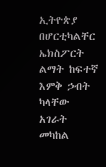ኢትዮጵያ በሆርቲካልቸር ኤክስፖርት ልማት ከፍተኛ እምቅ ኃብት ካላቸው አገራት መካከል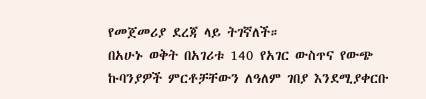የመጀመሪያ ደረጃ ላይ ትገኛለች።
በአሁኑ ወቅት በአገሪቱ 140 የአገር ውስጥና የውጭ ኩባንያዎች ምርቶቻቸውን ለዓለም ገበያ እንደሚያቀርቡ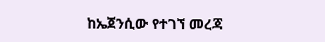ከኤጀንሲው የተገኘ መረጃ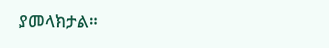ያመላክታል።